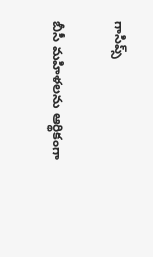గాసిప్స్

బీసీ మహిళలను ఆర్థికంగా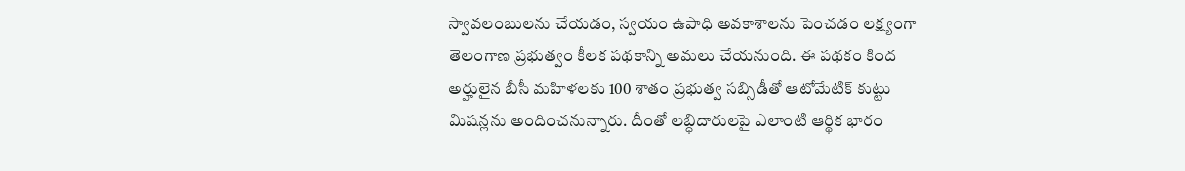స్వావలంబులను చేయడం, స్వయం ఉపాధి అవకాశాలను పెంచడం లక్ష్యంగా తెలంగాణ ప్రభుత్వం కీలక పథకాన్ని అమలు చేయనుంది. ఈ పథకం కింద అర్హులైన బీసీ మహిళలకు 100 శాతం ప్రభుత్వ సబ్సిడీతో ఆటోమేటిక్ కుట్టు మిషన్లను అందించనున్నారు. దీంతో లబ్ధిదారులపై ఎలాంటి ఆర్థిక భారం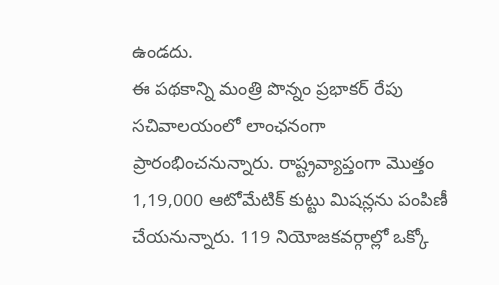ఉండదు.
ఈ పథకాన్ని మంత్రి పొన్నం ప్రభాకర్ రేపు సచివాలయంలో లాంఛనంగా ప్రారంభించనున్నారు. రాష్ట్రవ్యాప్తంగా మొత్తం 1,19,000 ఆటోమేటిక్ కుట్టు మిషన్లను పంపిణీ చేయనున్నారు. 119 నియోజకవర్గాల్లో ఒక్కో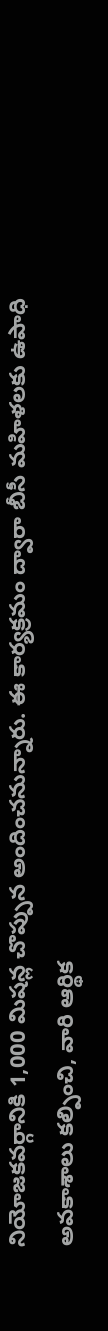నియోజకవర్గానికి 1,000 మిషన్ల చొప్పున అందించనున్నారు. ఈ కార్యక్రమం ద్వారా బీసీ మహిళలకు ఉపాధి అవకాశాలు కల్పించి, వారి ఆర్థిక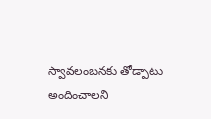స్వావలంబనకు తోడ్పాటు అందించాలని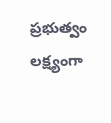ప్రభుత్వం లక్ష్యంగా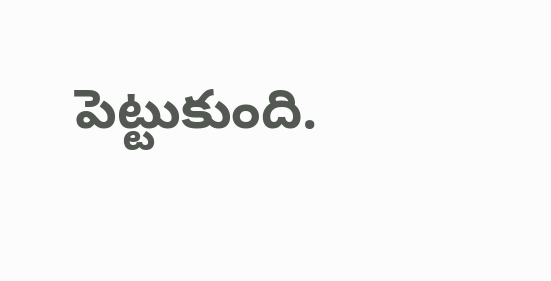పెట్టుకుంది.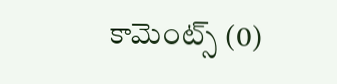కామెంట్స్ (0)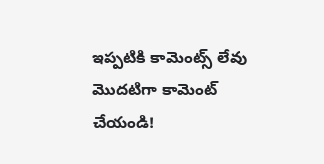ఇప్పటికి కామెంట్స్ లేవు
మొదటిగా కామెంట్ చేయండి!